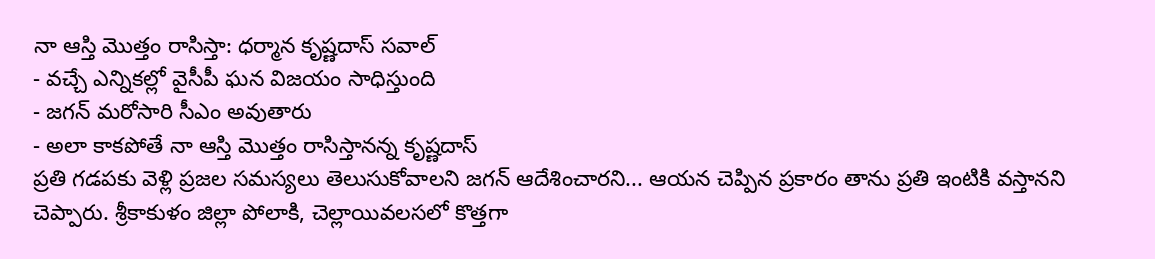నా ఆస్తి మొత్తం రాసిస్తా: ధర్మాన కృష్ణదాస్ సవాల్
- వచ్చే ఎన్నికల్లో వైసీపీ ఘన విజయం సాధిస్తుంది
- జగన్ మరోసారి సీఎం అవుతారు
- అలా కాకపోతే నా ఆస్తి మొత్తం రాసిస్తానన్న కృష్ణదాస్
ప్రతి గడపకు వెళ్లి ప్రజల సమస్యలు తెలుసుకోవాలని జగన్ ఆదేశించారని... ఆయన చెప్పిన ప్రకారం తాను ప్రతి ఇంటికి వస్తానని చెప్పారు. శ్రీకాకుళం జిల్లా పోలాకి, చెల్లాయివలసలో కొత్తగా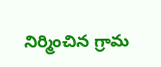నిర్మించిన గ్రామ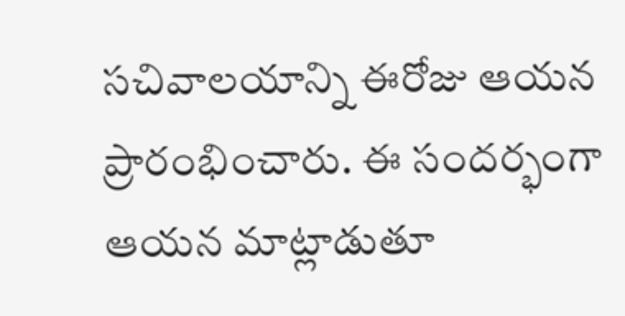సచివాలయాన్ని ఈరోజు ఆయన ప్రారంభించారు. ఈ సందర్భంగా ఆయన మాట్లాడుతూ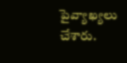పైవ్యాఖ్యలు చేశారు.